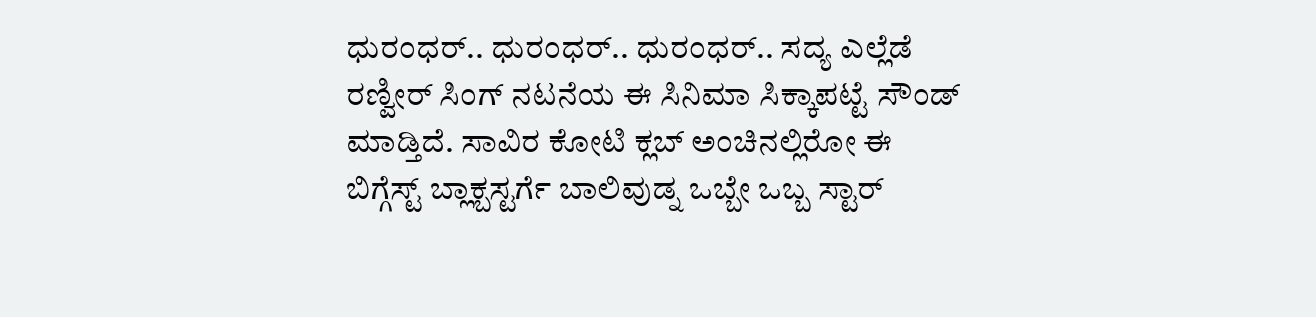ಧುರಂಧರ್.. ಧುರಂಧರ್.. ಧುರಂಧರ್.. ಸದ್ಯ ಎಲ್ಲೆಡೆ ರಣ್ವೀರ್ ಸಿಂಗ್ ನಟನೆಯ ಈ ಸಿನಿಮಾ ಸಿಕ್ಕಾಪಟ್ಟೆ ಸೌಂಡ್ ಮಾಡ್ತಿದೆ. ಸಾವಿರ ಕೋಟಿ ಕ್ಲಬ್ ಅಂಚಿನಲ್ಲಿರೋ ಈ ಬಿಗ್ಗೆಸ್ಟ್ ಬ್ಲಾಕ್ಬಸ್ಟರ್ಗೆ ಬಾಲಿವುಡ್ನ ಒಬ್ಬೇ ಒಬ್ಬ ಸ್ಟಾರ್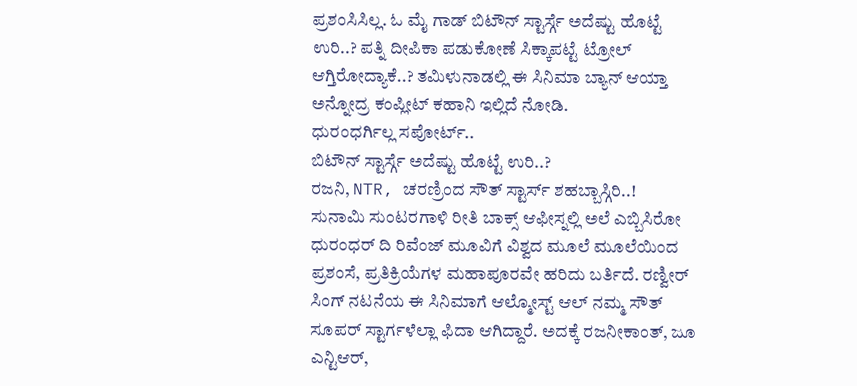ಪ್ರಶಂಸಿಸಿಲ್ಲ. ಓ ಮೈ ಗಾಡ್ ಬಿಟೌನ್ ಸ್ಟಾರ್ಸ್ಗೆ ಅದೆಷ್ಟು ಹೊಟ್ಟೆ ಉರಿ..? ಪತ್ನಿ ದೀಪಿಕಾ ಪಡುಕೋಣೆ ಸಿಕ್ಕಾಪಟ್ಟೆ ಟ್ರೋಲ್ ಆಗ್ತಿರೋದ್ಯಾಕೆ..? ತಮಿಳುನಾಡಲ್ಲಿ ಈ ಸಿನಿಮಾ ಬ್ಯಾನ್ ಆಯ್ತಾ ಅನ್ನೋದ್ರ ಕಂಪ್ಲೀಟ್ ಕಹಾನಿ ಇಲ್ಲಿದೆ ನೋಡಿ.
ಧುರಂಧರ್ಗಿಲ್ಲ ಸಪೋರ್ಟ್..
ಬಿಟೌನ್ ಸ್ಟಾರ್ಸ್ಗೆ ಅದೆಷ್ಟು ಹೊಟ್ಟೆ ಉರಿ..?
ರಜನಿ, NTR, ಚರಣ್ರಿಂದ ಸೌತ್ ಸ್ಟಾರ್ಸ್ ಶಹಬ್ಬಾಸ್ಗಿರಿ..!
ಸುನಾಮಿ ಸುಂಟರಗಾಳಿ ರೀತಿ ಬಾಕ್ಸ್ ಆಫೀಸ್ನಲ್ಲಿ ಅಲೆ ಎಬ್ಬಿಸಿರೋ ಧುರಂಧರ್ ದಿ ರಿವೆಂಜ್ ಮೂವಿಗೆ ವಿಶ್ವದ ಮೂಲೆ ಮೂಲೆಯಿಂದ ಪ್ರಶಂಸೆ, ಪ್ರತಿಕ್ರಿಯೆಗಳ ಮಹಾಪೂರವೇ ಹರಿದು ಬರ್ತಿದೆ. ರಣ್ವೀರ್ ಸಿಂಗ್ ನಟನೆಯ ಈ ಸಿನಿಮಾಗೆ ಆಲ್ಮೋಸ್ಟ್ ಆಲ್ ನಮ್ಮ ಸೌತ್ ಸೂಪರ್ ಸ್ಟಾರ್ಗಳೆಲ್ಲಾ ಫಿದಾ ಆಗಿದ್ದಾರೆ. ಅದಕ್ಕೆ ರಜನೀಕಾಂತ್, ಜೂ ಎನ್ಟಿಆರ್,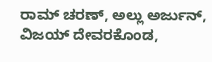ರಾಮ್ ಚರಣ್, ಅಲ್ಲು ಅರ್ಜುನ್, ವಿಜಯ್ ದೇವರಕೊಂಡ,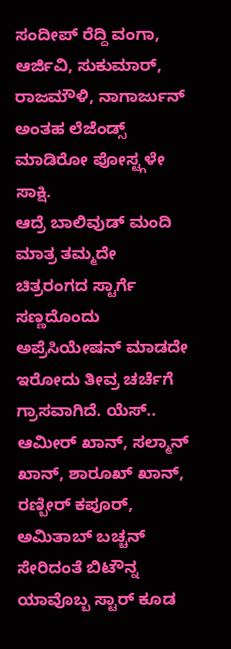ಸಂದೀಪ್ ರೆದ್ದಿ ವಂಗಾ, ಆರ್ಜಿವಿ, ಸುಕುಮಾರ್, ರಾಜಮೌಳಿ, ನಾಗಾರ್ಜುನ್ ಅಂತಹ ಲೆಜೆಂಡ್ಸ್ ಮಾಡಿರೋ ಪೋಸ್ಟ್ಗಳೇ ಸಾಕ್ಷಿ.
ಆದ್ರೆ ಬಾಲಿವುಡ್ ಮಂದಿ ಮಾತ್ರ ತಮ್ಮದೇ ಚಿತ್ರರಂಗದ ಸ್ಟಾರ್ಗೆ ಸಣ್ಣದೊಂದು ಅಪ್ರೆಸಿಯೇಷನ್ ಮಾಡದೇ ಇರೋದು ತೀವ್ರ ಚರ್ಚೆಗೆ ಗ್ರಾಸವಾಗಿದೆ. ಯೆಸ್.. ಆಮೀರ್ ಖಾನ್, ಸಲ್ಮಾನ್ ಖಾನ್, ಶಾರೂಖ್ ಖಾನ್, ರಣ್ಬೀರ್ ಕಪೂರ್, ಅಮಿತಾಬ್ ಬಚ್ಚನ್ ಸೇರಿದಂತೆ ಬಿಟೌನ್ನ ಯಾವೊಬ್ಬ ಸ್ಟಾರ್ ಕೂಡ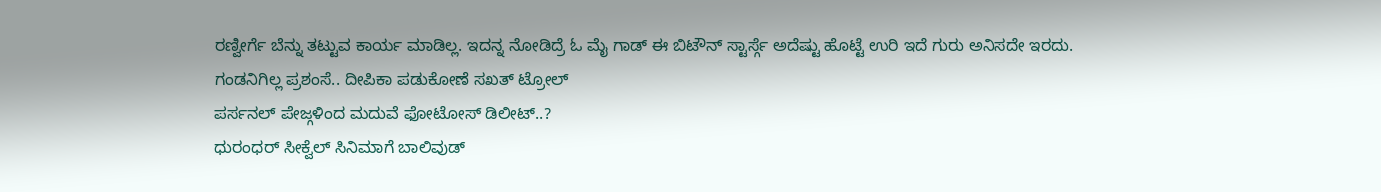ರಣ್ವೀರ್ಗೆ ಬೆನ್ನು ತಟ್ಟುವ ಕಾರ್ಯ ಮಾಡಿಲ್ಲ. ಇದನ್ನ ನೋಡಿದ್ರೆ ಓ ಮೈ ಗಾಡ್ ಈ ಬಿಟೌನ್ ಸ್ಟಾರ್ಸ್ಗೆ ಅದೆಷ್ಟು ಹೊಟ್ಟೆ ಉರಿ ಇದೆ ಗುರು ಅನಿಸದೇ ಇರದು.
ಗಂಡನಿಗಿಲ್ಲ ಪ್ರಶಂಸೆ.. ದೀಪಿಕಾ ಪಡುಕೋಣೆ ಸಖತ್ ಟ್ರೋಲ್
ಪರ್ಸನಲ್ ಪೇಜ್ಗಳಿಂದ ಮದುವೆ ಫೋಟೋಸ್ ಡಿಲೀಟ್..?
ಧುರಂಧರ್ ಸೀಕ್ವೆಲ್ ಸಿನಿಮಾಗೆ ಬಾಲಿವುಡ್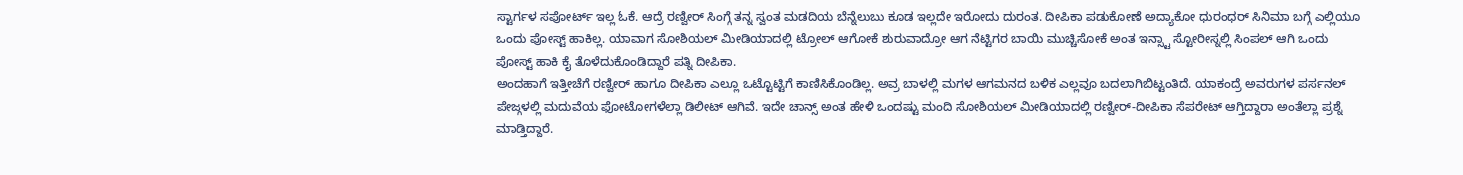ಸ್ಟಾರ್ಗಳ ಸಪೋರ್ಟ್ ಇಲ್ಲ ಓಕೆ. ಆದ್ರೆ ರಣ್ವೀರ್ ಸಿಂಗ್ಗೆ ತನ್ನ ಸ್ವಂತ ಮಡದಿಯ ಬೆನ್ನೆಲುಬು ಕೂಡ ಇಲ್ಲದೇ ಇರೋದು ದುರಂತ. ದೀಪಿಕಾ ಪಡುಕೋಣೆ ಅದ್ಯಾಕೋ ಧುರಂಧರ್ ಸಿನಿಮಾ ಬಗ್ಗೆ ಎಲ್ಲಿಯೂ ಒಂದು ಪೋಸ್ಟ್ ಹಾಕಿಲ್ಲ. ಯಾವಾಗ ಸೋಶಿಯಲ್ ಮೀಡಿಯಾದಲ್ಲಿ ಟ್ರೋಲ್ ಆಗೋಕೆ ಶುರುವಾದ್ರೋ ಆಗ ನೆಟ್ಟಿಗರ ಬಾಯಿ ಮುಚ್ಚಿಸೋಕೆ ಅಂತ ಇನ್ಸ್ಟಾ ಸ್ಟೋರೀಸ್ನಲ್ಲಿ ಸಿಂಪಲ್ ಆಗಿ ಒಂದು ಪೋಸ್ಟ್ ಹಾಕಿ ಕೈ ತೊಳೆದುಕೊಂಡಿದ್ದಾರೆ ಪತ್ನಿ ದೀಪಿಕಾ.
ಅಂದಹಾಗೆ ಇತ್ತೀಚೆಗೆ ರಣ್ವೀರ್ ಹಾಗೂ ದೀಪಿಕಾ ಎಲ್ಲೂ ಒಟ್ಟೊಟ್ಟಿಗೆ ಕಾಣಿಸಿಕೊಂಡಿಲ್ಲ. ಅವ್ರ ಬಾಳಲ್ಲಿ ಮಗಳ ಆಗಮನದ ಬಳಿಕ ಎಲ್ಲವೂ ಬದಲಾಗಿಬಿಟ್ಟಂತಿದೆ. ಯಾಕಂದ್ರೆ ಅವರುಗಳ ಪರ್ಸನಲ್ ಪೇಜ್ಗಳಲ್ಲಿ ಮದುವೆಯ ಫೋಟೋಗಳೆಲ್ಲಾ ಡಿಲೀಟ್ ಆಗಿವೆ. ಇದೇ ಚಾನ್ಸ್ ಅಂತ ಹೇಳಿ ಒಂದಷ್ಟು ಮಂದಿ ಸೋಶಿಯಲ್ ಮೀಡಿಯಾದಲ್ಲಿ ರಣ್ವೀರ್-ದೀಪಿಕಾ ಸೆಪರೇಟ್ ಆಗ್ತಿದ್ದಾರಾ ಅಂತೆಲ್ಲಾ ಪ್ರಶ್ನೆ ಮಾಡ್ತಿದ್ದಾರೆ.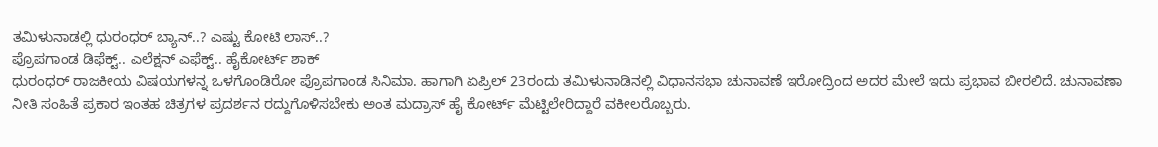ತಮಿಳುನಾಡಲ್ಲಿ ಧುರಂಧರ್ ಬ್ಯಾನ್..? ಎಷ್ಟು ಕೋಟಿ ಲಾಸ್..?
ಪ್ರೊಪಗಾಂಡ ಡಿಫೆಕ್ಟ್.. ಎಲೆಕ್ಷನ್ ಎಫೆಕ್ಟ್.. ಹೈಕೋರ್ಟ್ ಶಾಕ್
ಧುರಂಧರ್ ರಾಜಕೀಯ ವಿಷಯಗಳನ್ನ ಒಳಗೊಂಡಿರೋ ಪ್ರೊಪಗಾಂಡ ಸಿನಿಮಾ. ಹಾಗಾಗಿ ಏಪ್ರಿಲ್ 23ರಂದು ತಮಿಳುನಾಡಿನಲ್ಲಿ ವಿಧಾನಸಭಾ ಚುನಾವಣೆ ಇರೋದ್ರಿಂದ ಅದರ ಮೇಲೆ ಇದು ಪ್ರಭಾವ ಬೀರಲಿದೆ. ಚುನಾವಣಾ ನೀತಿ ಸಂಹಿತೆ ಪ್ರಕಾರ ಇಂತಹ ಚಿತ್ರಗಳ ಪ್ರದರ್ಶನ ರದ್ದುಗೊಳಿಸಬೇಕು ಅಂತ ಮದ್ರಾಸ್ ಹೈ ಕೋರ್ಟ್ ಮೆಟ್ಟಿಲೇರಿದ್ದಾರೆ ವಕೀಲರೊಬ್ಬರು.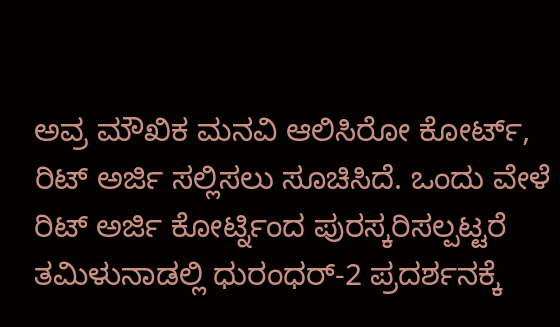ಅವ್ರ ಮೌಖಿಕ ಮನವಿ ಆಲಿಸಿರೋ ಕೋರ್ಟ್, ರಿಟ್ ಅರ್ಜಿ ಸಲ್ಲಿಸಲು ಸೂಚಿಸಿದೆ. ಒಂದು ವೇಳೆ ರಿಟ್ ಅರ್ಜಿ ಕೋರ್ಟ್ನಿಂದ ಪುರಸ್ಕರಿಸಲ್ಪಟ್ಟರೆ ತಮಿಳುನಾಡಲ್ಲಿ ಧುರಂಧರ್-2 ಪ್ರದರ್ಶನಕ್ಕೆ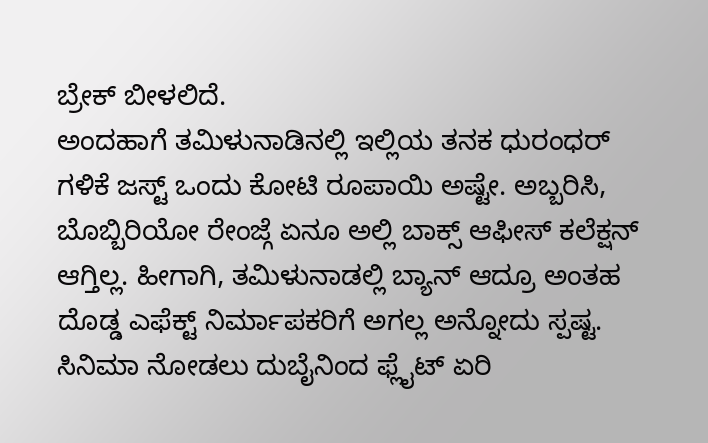ಬ್ರೇಕ್ ಬೀಳಲಿದೆ.
ಅಂದಹಾಗೆ ತಮಿಳುನಾಡಿನಲ್ಲಿ ಇಲ್ಲಿಯ ತನಕ ಧುರಂಧರ್ ಗಳಿಕೆ ಜಸ್ಟ್ ಒಂದು ಕೋಟಿ ರೂಪಾಯಿ ಅಷ್ಟೇ. ಅಬ್ಬರಿಸಿ, ಬೊಬ್ಬಿರಿಯೋ ರೇಂಜ್ಗೆ ಏನೂ ಅಲ್ಲಿ ಬಾಕ್ಸ್ ಆಫೀಸ್ ಕಲೆಕ್ಷನ್ ಆಗ್ತಿಲ್ಲ. ಹೀಗಾಗಿ, ತಮಿಳುನಾಡಲ್ಲಿ ಬ್ಯಾನ್ ಆದ್ರೂ ಅಂತಹ ದೊಡ್ಡ ಎಫೆಕ್ಟ್ ನಿರ್ಮಾಪಕರಿಗೆ ಅಗಲ್ಲ ಅನ್ನೋದು ಸ್ಪಷ್ಟ.
ಸಿನಿಮಾ ನೋಡಲು ದುಬೈನಿಂದ ಫ್ಲೈಟ್ ಏರಿ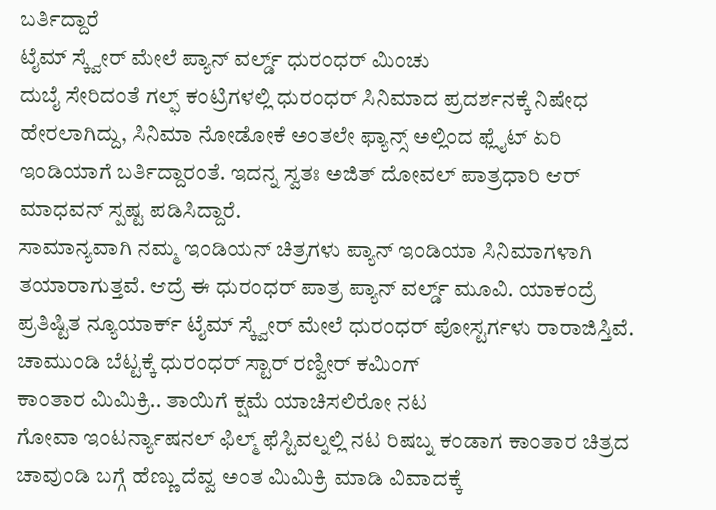ಬರ್ತಿದ್ದಾರೆ
ಟೈಮ್ ಸ್ಕ್ವೇರ್ ಮೇಲೆ ಪ್ಯಾನ್ ವರ್ಲ್ಡ್ ಧುರಂಧರ್ ಮಿಂಚು
ದುಬೈ ಸೇರಿದಂತೆ ಗಲ್ಫ್ ಕಂಟ್ರಿಗಳಲ್ಲಿ ಧುರಂಧರ್ ಸಿನಿಮಾದ ಪ್ರದರ್ಶನಕ್ಕೆ ನಿಷೇಧ ಹೇರಲಾಗಿದ್ದು, ಸಿನಿಮಾ ನೋಡೋಕೆ ಅಂತಲೇ ಫ್ಯಾನ್ಸ್ ಅಲ್ಲಿಂದ ಫ್ಲೈಟ್ ಏರಿ ಇಂಡಿಯಾಗೆ ಬರ್ತಿದ್ದಾರಂತೆ. ಇದನ್ನ ಸ್ವತಃ ಅಜಿತ್ ದೋವಲ್ ಪಾತ್ರಧಾರಿ ಆರ್ ಮಾಧವನ್ ಸ್ಪಷ್ಟ ಪಡಿಸಿದ್ದಾರೆ.
ಸಾಮಾನ್ಯವಾಗಿ ನಮ್ಮ ಇಂಡಿಯನ್ ಚಿತ್ರಗಳು ಪ್ಯಾನ್ ಇಂಡಿಯಾ ಸಿನಿಮಾಗಳಾಗಿ ತಯಾರಾಗುತ್ತವೆ. ಆದ್ರೆ ಈ ಧುರಂಧರ್ ಪಾತ್ರ ಪ್ಯಾನ್ ವರ್ಲ್ಡ್ ಮೂವಿ. ಯಾಕಂದ್ರೆ ಪ್ರತಿಷ್ಟಿತ ನ್ಯೂಯಾರ್ಕ್ ಟೈಮ್ ಸ್ಕ್ವೇರ್ ಮೇಲೆ ಧುರಂಧರ್ ಪೋಸ್ಟರ್ಗಳು ರಾರಾಜಿಸ್ತಿವೆ.
ಚಾಮುಂಡಿ ಬೆಟ್ಟಕ್ಕೆ ಧುರಂಧರ್ ಸ್ಟಾರ್ ರಣ್ವೀರ್ ಕಮಿಂಗ್
ಕಾಂತಾರ ಮಿಮಿಕ್ರಿ.. ತಾಯಿಗೆ ಕ್ಷಮೆ ಯಾಚಿಸಲಿರೋ ನಟ
ಗೋವಾ ಇಂಟರ್ನ್ಯಾಷನಲ್ ಫಿಲ್ಮ್ ಫೆಸ್ಟಿವಲ್ನಲ್ಲಿ ನಟ ರಿಷಬ್ನ ಕಂಡಾಗ ಕಾಂತಾರ ಚಿತ್ರದ ಚಾವುಂಡಿ ಬಗ್ಗೆ ಹೆಣ್ಣು ದೆವ್ವ ಅಂತ ಮಿಮಿಕ್ರಿ ಮಾಡಿ ವಿವಾದಕ್ಕೆ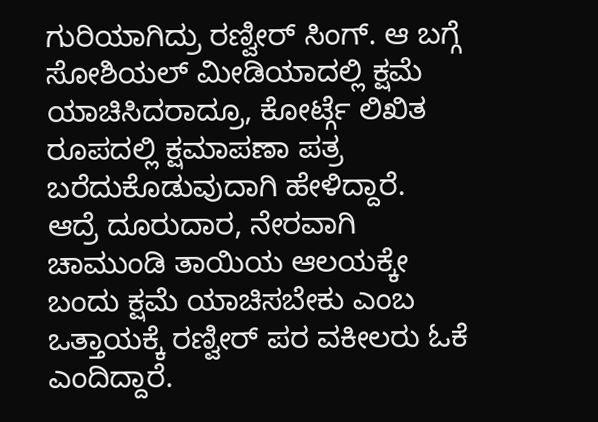ಗುರಿಯಾಗಿದ್ರು ರಣ್ವೀರ್ ಸಿಂಗ್. ಆ ಬಗ್ಗೆ ಸೋಶಿಯಲ್ ಮೀಡಿಯಾದಲ್ಲಿ ಕ್ಷಮೆ ಯಾಚಿಸಿದರಾದ್ರೂ, ಕೋರ್ಟ್ಗೆ ಲಿಖಿತ ರೂಪದಲ್ಲಿ ಕ್ಷಮಾಪಣಾ ಪತ್ರ ಬರೆದುಕೊಡುವುದಾಗಿ ಹೇಳಿದ್ದಾರೆ.
ಆದ್ರೆ ದೂರುದಾರ, ನೇರವಾಗಿ ಚಾಮುಂಡಿ ತಾಯಿಯ ಆಲಯಕ್ಕೇ ಬಂದು ಕ್ಷಮೆ ಯಾಚಿಸಬೇಕು ಎಂಬ ಒತ್ತಾಯಕ್ಕೆ ರಣ್ವೀರ್ ಪರ ವಕೀಲರು ಓಕೆ ಎಂದಿದ್ದಾರೆ.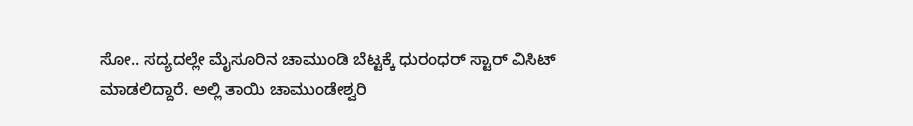ಸೋ.. ಸದ್ಯದಲ್ಲೇ ಮೈಸೂರಿನ ಚಾಮುಂಡಿ ಬೆಟ್ಟಕ್ಕೆ ಧುರಂಧರ್ ಸ್ಟಾರ್ ವಿಸಿಟ್ ಮಾಡಲಿದ್ದಾರೆ. ಅಲ್ಲಿ ತಾಯಿ ಚಾಮುಂಡೇಶ್ವರಿ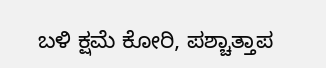ಬಳಿ ಕ್ಷಮೆ ಕೋರಿ, ಪಶ್ಚಾತ್ತಾಪ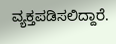ವ್ಯಕ್ತಪಡಿಸಲಿದ್ದಾರೆ.